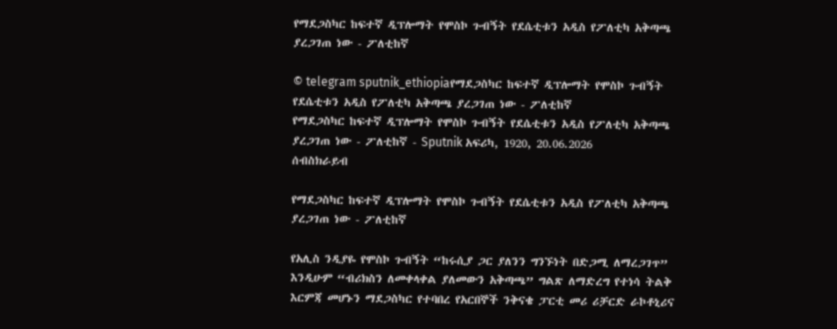የማደጋስካር ከፍተኛ ዲፕሎማት የሞስኮ ጉብኝት የደሴቲቱን አዲስ የፖለቲካ አቅጣጫ ያረጋገጠ ነው - ፖለቲከኛ

© telegram sputnik_ethiopiaየማደጋስካር ከፍተኛ ዲፕሎማት የሞስኮ ጉብኝት የደሴቲቱን አዲስ የፖለቲካ አቅጣጫ ያረጋገጠ ነው - ፖለቲከኛ
የማደጋስካር ከፍተኛ ዲፕሎማት የሞስኮ ጉብኝት የደሴቲቱን አዲስ የፖለቲካ አቅጣጫ ያረጋገጠ ነው - ፖለቲከኛ - Sputnik አፍሪካ, 1920, 20.06.2026
ሰብስክራይብ

የማደጋስካር ከፍተኛ ዲፕሎማት የሞስኮ ጉብኝት የደሴቲቱን አዲስ የፖለቲካ አቅጣጫ ያረጋገጠ ነው - ፖለቲከኛ

የአሊስ ንዲያዬ የሞስኮ ጉብኝት “ከሩሲያ ጋር ያለንን ግንኙነት በድጋሚ ለማረጋገጥ” እንዲሁም “ብሪክስን ለመቀላቀል ያለመውን አቅጣጫ” ግልጽ ለማድረግ የተነሳ ትልቅ እርምጃ መሆኑን ማደጋስካር የተባበረ የአርበኞች ንቅናቄ ፓርቲ መሪ ሪቻርድ ራኮቶኒሪና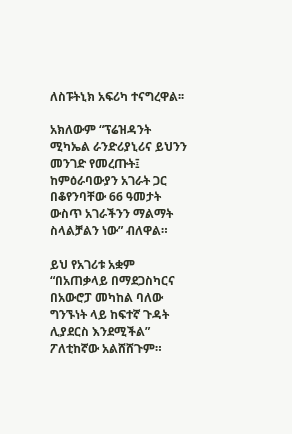ለስፑትኒክ አፍሪካ ተናግረዋል፡፡

አክለውም “ፕሬዝዳንት ሚካኤል ራንድሪያኒሪና ይህንን መንገድ የመረጡት፤ ከምዕራባውያን አገራት ጋር በቆየንባቸው 66 ዓመታት ውስጥ አገራችንን ማልማት ስላልቻልን ነው” ብለዋል።

ይህ የአገሪቱ አቋም “በአጠቃላይ በማደጋስካርና በአውሮፓ መካከል ባለው ግንኙነት ላይ ከፍተኛ ጉዳት ሊያደርስ እንደሚችል” ፖለቲከኛው አልሸሸጉም።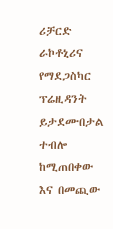ሪቻርድ ራኮቶኒሪና የማደጋስካር ፕሬዚዳንት ይታደሙበታል ተብሎ ከሚጠበቀው እና በመጪው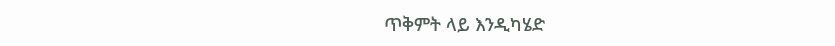ጥቅምት ላይ እንዲካሄድ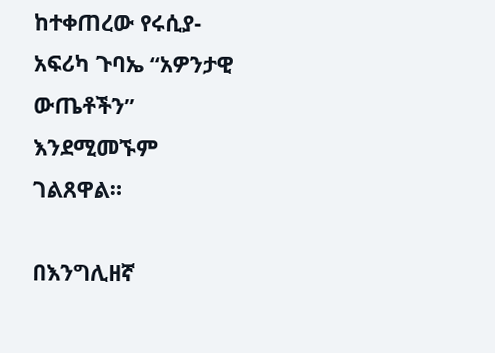ከተቀጠረው የሩሲያ-አፍሪካ ጉባኤ “አዎንታዊ ውጤቶችን” እንደሚመኙም ገልጸዋል።

በእንግሊዘኛ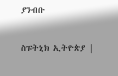ያንብቡ

ስፑትኒክ ኢትዮጵያ |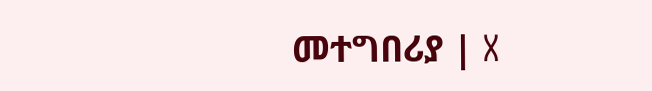መተግበሪያ | X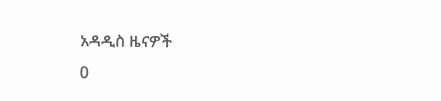አዳዲስ ዜናዎች
0